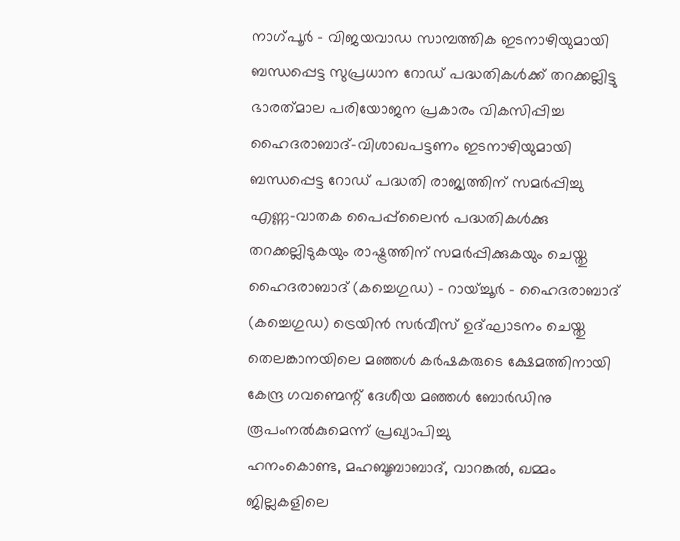നാഗ്പൂർ - വിജയവാഡ സാമ്പത്തിക ഇടനാഴിയുമായി ബന്ധപ്പെട്ട സുപ്രധാന റോഡ് പദ്ധതികൾക്ക് തറക്കല്ലിട്ടു
ഭാരത്‌മാല പരിയോജന പ്രകാരം വികസിപ്പിച്ച ഹൈദരാബാദ്-വിശാഖപട്ടണം ഇടനാഴിയുമായി ബന്ധപ്പെട്ട റോഡ് പദ്ധതി രാജ്യത്തിന് സമർപ്പിച്ചു
എണ്ണ-വാതക പൈപ്പ്‌ലൈൻ പദ്ധതികൾക്കു തറക്കല്ലിടുകയും രാഷ്ട്രത്തിന് സമർപ്പിക്കുകയും ചെയ്തു
ഹൈദരാബാദ് (കച്ചെഗുഡ) - റായ്ച്ചൂർ - ഹൈദരാബാദ് (കച്ചെഗുഡ) ട്രെയിൻ സർവീസ് ഉദ്ഘാടനം ചെയ്തു
തെലങ്കാനയിലെ മഞ്ഞൾ കർഷകരുടെ ക്ഷേമത്തിനായി കേന്ദ്ര ഗവണ്മെന്റ് ദേശീയ മഞ്ഞൾ ബോർഡിനു രൂപംനൽകുമെന്ന് പ്രഖ്യാപിച്ചു
ഹനംകൊണ്ട, മഹബൂബാബാദ്, വാറങ്കൽ, ഖമ്മം ജില്ലകളിലെ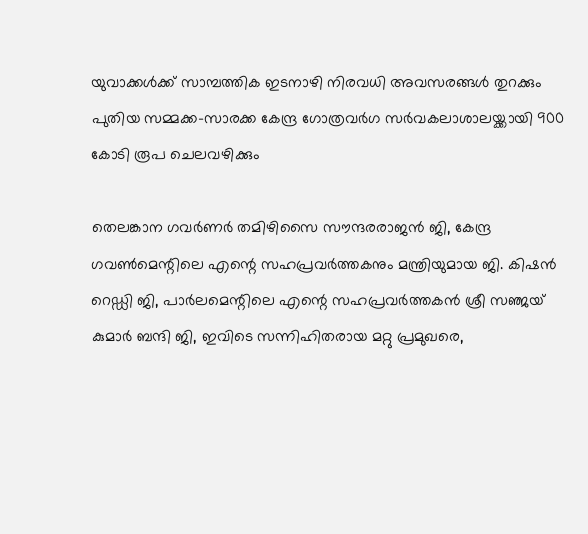യുവാക്കൾക്ക് സാമ്പത്തിക ഇടനാഴി നിരവധി അവസരങ്ങൾ തുറക്കും
പുതിയ സമ്മക്ക-സാരക്ക കേന്ദ്ര ഗോത്രവർഗ സർവകലാശാലയ്ക്കായി 900 കോടി രൂപ ചെലവഴിക്കും

തെലങ്കാന ഗവര്‍ണര്‍ തമിഴിസൈ സൗന്ദരരാജന്‍ ജി, കേന്ദ്ര ഗവണ്‍മെന്റിലെ എന്റെ സഹപ്രവര്‍ത്തകനും മന്ത്രിയുമായ ജി. കിഷന്‍ റെഡ്ഡി ജി, പാര്‍ലമെന്റിലെ എന്റെ സഹപ്രവര്‍ത്തകന്‍ ശ്രീ സഞ്ജയ് കുമാര്‍ ബന്ദി ജി, ഇവിടെ സന്നിഹിതരായ മറ്റു പ്രമുഖരെ,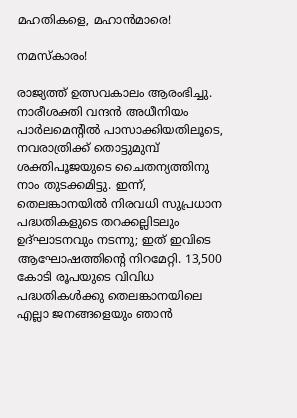മഹതികളെ, മഹാന്‍മാരെ!

നമസ്‌കാരം!

രാജ്യത്ത് ഉത്സവകാലം ആരംഭിച്ചു. നാരീശക്തി വന്ദന്‍ അധീനിയം പാര്‍ലമെന്റില്‍ പാസാക്കിയതിലൂടെ, നവരാത്രിക്ക് തൊട്ടുമുമ്പ് ശക്തിപൂജയുടെ ചൈതന്യത്തിനു നാം തുടക്കമിട്ടു. ഇന്ന്, തെലങ്കാനയില്‍ നിരവധി സുപ്രധാന പദ്ധതികളുടെ തറക്കല്ലിടലും ഉദ്ഘാടനവും നടന്നു; ഇത് ഇവിടെ ആഘോഷത്തിന്റെ നിറമേറ്റി. 13,500 കോടി രൂപയുടെ വിവിധ പദ്ധതികള്‍ക്കു തെലങ്കാനയിലെ എല്ലാ ജനങ്ങളെയും ഞാന്‍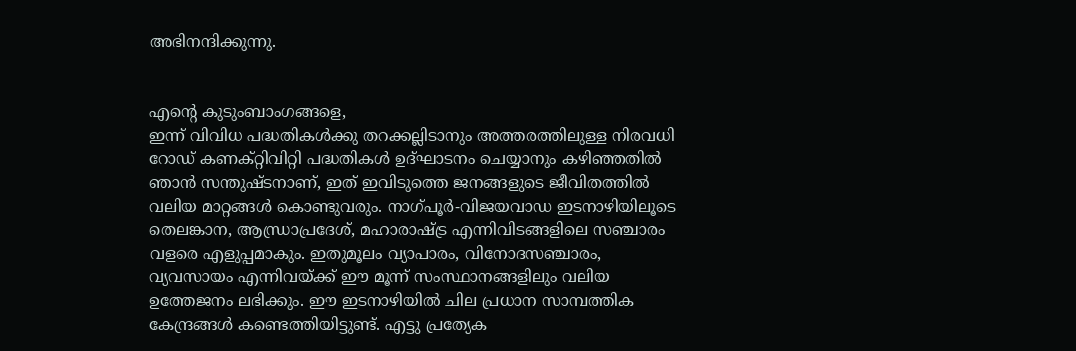അഭിനന്ദിക്കുന്നു.


എന്റെ കുടുംബാംഗങ്ങളെ,
ഇന്ന് വിവിധ പദ്ധതികള്‍ക്കു തറക്കല്ലിടാനും അത്തരത്തിലുള്ള നിരവധി റോഡ് കണക്റ്റിവിറ്റി പദ്ധതികള്‍ ഉദ്ഘാടനം ചെയ്യാനും കഴിഞ്ഞതില്‍ ഞാന്‍ സന്തുഷ്ടനാണ്, ഇത് ഇവിടുത്തെ ജനങ്ങളുടെ ജീവിതത്തില്‍ വലിയ മാറ്റങ്ങള്‍ കൊണ്ടുവരും. നാഗ്പൂര്‍-വിജയവാഡ ഇടനാഴിയിലൂടെ തെലങ്കാന, ആന്ധ്രാപ്രദേശ്, മഹാരാഷ്ട്ര എന്നിവിടങ്ങളിലെ സഞ്ചാരം വളരെ എളുപ്പമാകും. ഇതുമൂലം വ്യാപാരം, വിനോദസഞ്ചാരം, വ്യവസായം എന്നിവയ്ക്ക് ഈ മൂന്ന് സംസ്ഥാനങ്ങളിലും വലിയ ഉത്തേജനം ലഭിക്കും. ഈ ഇടനാഴിയില്‍ ചില പ്രധാന സാമ്പത്തിക കേന്ദ്രങ്ങള്‍ കണ്ടെത്തിയിട്ടുണ്ട്. എട്ടു പ്രത്യേക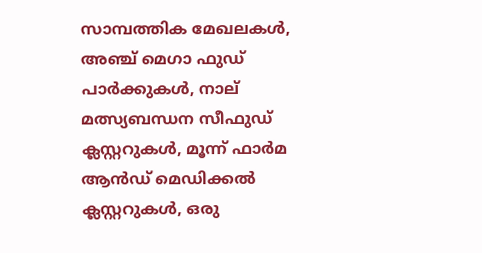സാമ്പത്തിക മേഖലകള്‍, അഞ്ച് മെഗാ ഫുഡ് പാര്‍ക്കുകള്‍, നാല് മത്സ്യബന്ധന സീഫുഡ് ക്ലസ്റ്ററുകള്‍, മൂന്ന് ഫാര്‍മ ആന്‍ഡ് മെഡിക്കല്‍ ക്ലസ്റ്ററുകള്‍, ഒരു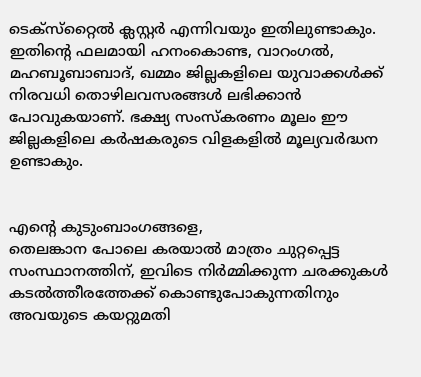ടെക്‌സ്‌റ്റൈല്‍ ക്ലസ്റ്റര്‍ എന്നിവയും ഇതിലുണ്ടാകും. ഇതിന്റെ ഫലമായി ഹനംകൊണ്ട, വാറംഗല്‍, മഹബൂബാബാദ്, ഖമ്മം ജില്ലകളിലെ യുവാക്കള്‍ക്ക് നിരവധി തൊഴിലവസരങ്ങള്‍ ലഭിക്കാന്‍ പോവുകയാണ്. ഭക്ഷ്യ സംസ്‌കരണം മൂലം ഈ ജില്ലകളിലെ കര്‍ഷകരുടെ വിളകളില്‍ മൂല്യവര്‍ദ്ധന ഉണ്ടാകും.


എന്റെ കുടുംബാംഗങ്ങളെ,
തെലങ്കാന പോലെ കരയാല്‍ മാത്രം ചുറ്റപ്പെട്ട സംസ്ഥാനത്തിന്, ഇവിടെ നിര്‍മ്മിക്കുന്ന ചരക്കുകള്‍ കടല്‍ത്തീരത്തേക്ക് കൊണ്ടുപോകുന്നതിനും അവയുടെ കയറ്റുമതി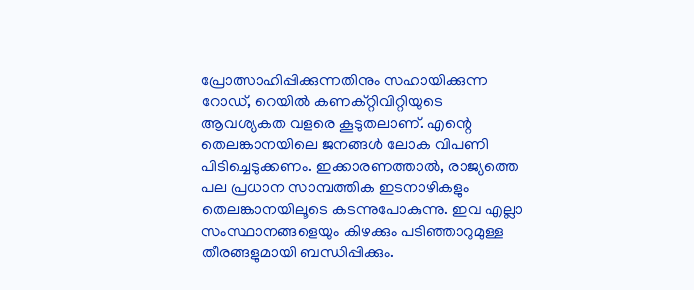പ്രോത്സാഹിപ്പിക്കുന്നതിനും സഹായിക്കുന്ന റോഡ്, റെയില്‍ കണക്റ്റിവിറ്റിയുടെ ആവശ്യകത വളരെ കൂടുതലാണ്. എന്റെ തെലങ്കാനയിലെ ജനങ്ങള്‍ ലോക വിപണി പിടിച്ചെടുക്കണം. ഇക്കാരണത്താല്‍, രാജ്യത്തെ പല പ്രധാന സാമ്പത്തിക ഇടനാഴികളും തെലങ്കാനയിലൂടെ കടന്നുപോകുന്നു. ഇവ എല്ലാ സംസ്ഥാനങ്ങളെയും കിഴക്കും പടിഞ്ഞാറുമുള്ള തീരങ്ങളുമായി ബന്ധിപ്പിക്കും.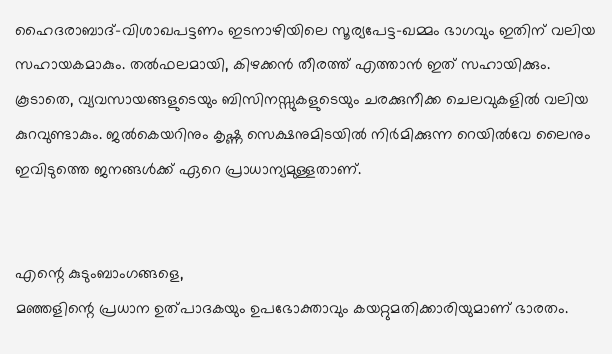ഹൈദരാബാദ്-വിശാഖപട്ടണം ഇടനാഴിയിലെ സൂര്യപേട്ട-ഖമ്മം ഭാഗവും ഇതിന് വലിയ സഹായകമാകും. തല്‍ഫലമായി, കിഴക്കന്‍ തീരത്ത് എത്താന്‍ ഇത് സഹായിക്കും. കൂടാതെ, വ്യവസായങ്ങളുടെയും ബിസിനസ്സുകളുടെയും ചരക്കുനീക്ക ചെലവുകളില്‍ വലിയ കുറവുണ്ടാകും. ജല്‍കെയറിനും കൃഷ്ണ സെക്ഷനുമിടയില്‍ നിര്‍മിക്കുന്ന റെയില്‍വേ ലൈനും ഇവിടുത്തെ ജനങ്ങള്‍ക്ക് ഏറെ പ്രാധാന്യമുള്ളതാണ്.


എന്റെ കുടുംബാംഗങ്ങളെ,
മഞ്ഞളിന്റെ പ്രധാന ഉത്പാദകയും ഉപഭോക്താവും കയറ്റുമതിക്കാരിയുമാണ് ഭാരതം.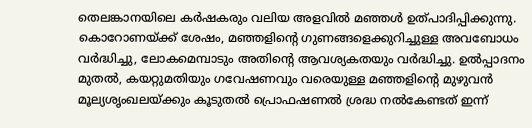തെലങ്കാനയിലെ കര്‍ഷകരും വലിയ അളവില്‍ മഞ്ഞള്‍ ഉത്പാദിപ്പിക്കുന്നു. കൊറോണയ്ക്ക് ശേഷം, മഞ്ഞളിന്റെ ഗുണങ്ങളെക്കുറിച്ചുള്ള അവബോധം വര്‍ദ്ധിച്ചു, ലോകമെമ്പാടും അതിന്റെ ആവശ്യകതയും വര്‍ദ്ധിച്ചു. ഉല്‍പ്പാദനം മുതല്‍, കയറ്റുമതിയും ഗവേഷണവും വരെയുള്ള മഞ്ഞളിന്റെ മുഴുവന്‍ മൂല്യശൃംഖലയ്ക്കും കൂടുതല്‍ പ്രൊഫഷണല്‍ ശ്രദ്ധ നല്‍കേണ്ടത് ഇന്ന്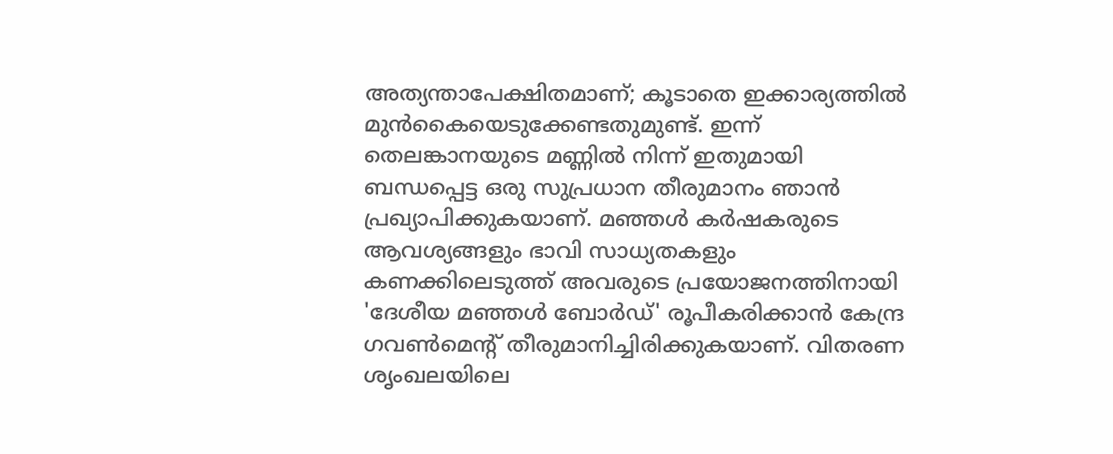അത്യന്താപേക്ഷിതമാണ്; കൂടാതെ ഇക്കാര്യത്തില്‍ മുന്‍കൈയെടുക്കേണ്ടതുമുണ്ട്. ഇന്ന് തെലങ്കാനയുടെ മണ്ണില്‍ നിന്ന് ഇതുമായി ബന്ധപ്പെട്ട ഒരു സുപ്രധാന തീരുമാനം ഞാന്‍ പ്രഖ്യാപിക്കുകയാണ്. മഞ്ഞള്‍ കര്‍ഷകരുടെ ആവശ്യങ്ങളും ഭാവി സാധ്യതകളും കണക്കിലെടുത്ത് അവരുടെ പ്രയോജനത്തിനായി 'ദേശീയ മഞ്ഞള്‍ ബോര്‍ഡ്' രൂപീകരിക്കാന്‍ കേന്ദ്ര ഗവണ്‍മെന്റ് തീരുമാനിച്ചിരിക്കുകയാണ്. വിതരണ ശൃംഖലയിലെ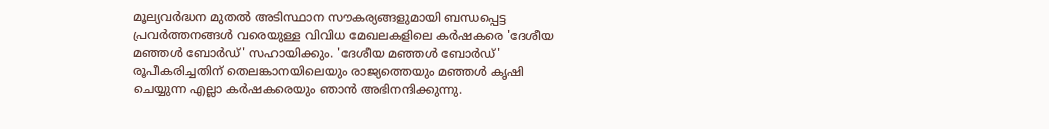മൂല്യവര്‍ദ്ധന മുതല്‍ അടിസ്ഥാന സൗകര്യങ്ങളുമായി ബന്ധപ്പെട്ട പ്രവര്‍ത്തനങ്ങള്‍ വരെയുള്ള വിവിധ മേഖലകളിലെ കര്‍ഷകരെ 'ദേശീയ മഞ്ഞള്‍ ബോര്‍ഡ്' സഹായിക്കും. 'ദേശീയ മഞ്ഞള്‍ ബോര്‍ഡ്' രൂപീകരിച്ചതിന് തെലങ്കാനയിലെയും രാജ്യത്തെയും മഞ്ഞള്‍ കൃഷി ചെയ്യുന്ന എല്ലാ കര്‍ഷകരെയും ഞാന്‍ അഭിനന്ദിക്കുന്നു.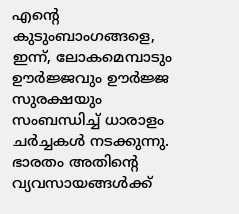എന്റെ കുടുംബാംഗങ്ങളെ,
ഇന്ന്, ലോകമെമ്പാടും ഊര്‍ജ്ജവും ഊര്‍ജ്ജ സുരക്ഷയും സംബന്ധിച്ച് ധാരാളം ചര്‍ച്ചകള്‍ നടക്കുന്നു. ഭാരതം അതിന്റെ വ്യവസായങ്ങള്‍ക്ക്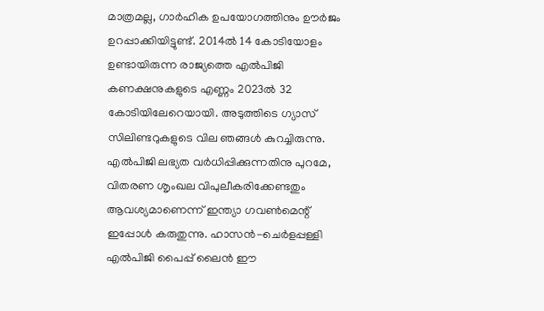മാത്രമല്ല, ഗാര്‍ഹിക ഉപയോഗത്തിനും ഊര്‍ജം ഉറപ്പാക്കിയിട്ടുണ്ട്. 2014ല്‍ 14 കോടിയോളം ഉണ്ടായിരുന്ന രാജ്യത്തെ എല്‍പിജി കണക്ഷനുകളുടെ എണ്ണം 2023ല്‍ 32 കോടിയിലേറെയായി. അടുത്തിടെ ഗ്യാസ് സിലിണ്ടറുകളുടെ വില ഞങ്ങള്‍ കുറച്ചിരുന്നു. എല്‍പിജി ലഭ്യത വര്‍ധിപ്പിക്കുന്നതിനു പുറമേ, വിതരണ ശൃംഖല വിപുലീകരിക്കേണ്ടതും ആവശ്യമാണെന്ന് ഇന്ത്യാ ഗവണ്‍മെന്റ് ഇപ്പോള്‍ കരുതുന്നു. ഹാസന്‍-ചെര്‍ളപ്പള്ളി എല്‍പിജി പൈപ്പ് ലൈന്‍ ഈ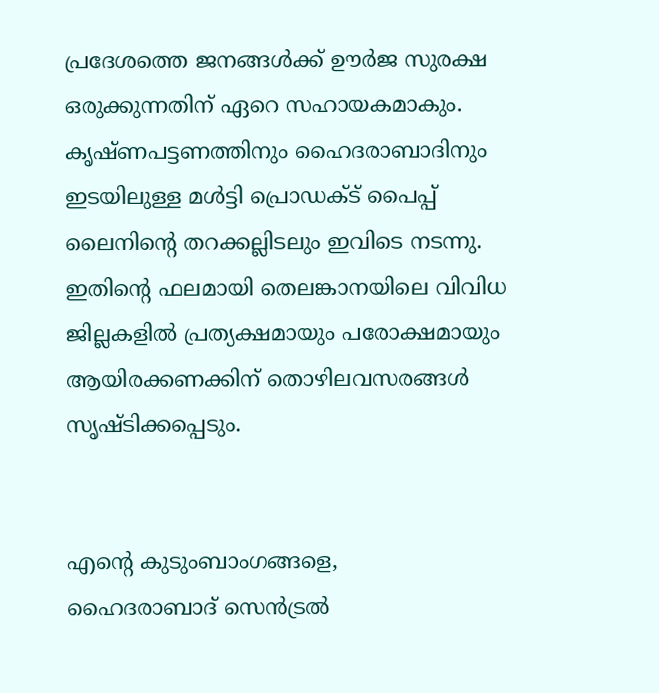പ്രദേശത്തെ ജനങ്ങള്‍ക്ക് ഊര്‍ജ സുരക്ഷ ഒരുക്കുന്നതിന് ഏറെ സഹായകമാകും. കൃഷ്ണപട്ടണത്തിനും ഹൈദരാബാദിനും ഇടയിലുള്ള മള്‍ട്ടി പ്രൊഡക്ട് പൈപ്പ് ലൈനിന്റെ തറക്കല്ലിടലും ഇവിടെ നടന്നു. ഇതിന്റെ ഫലമായി തെലങ്കാനയിലെ വിവിധ ജില്ലകളില്‍ പ്രത്യക്ഷമായും പരോക്ഷമായും ആയിരക്കണക്കിന് തൊഴിലവസരങ്ങള്‍ സൃഷ്ടിക്കപ്പെടും.


എന്റെ കുടുംബാംഗങ്ങളെ,
ഹൈദരാബാദ് സെന്‍ട്രല്‍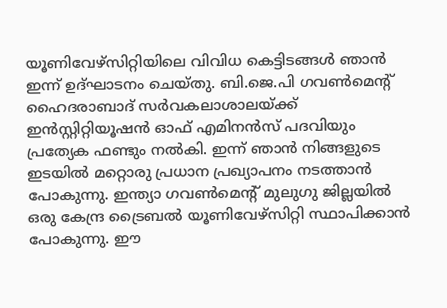യൂണിവേഴ്‌സിറ്റിയിലെ വിവിധ കെട്ടിടങ്ങള്‍ ഞാന്‍ ഇന്ന് ഉദ്ഘാടനം ചെയ്തു. ബി.ജെ.പി ഗവണ്‍മെന്റ് ഹൈദരാബാദ് സര്‍വകലാശാലയ്ക്ക് ഇന്‍സ്റ്റിറ്റിയൂഷന്‍ ഓഫ് എമിനന്‍സ് പദവിയും പ്രത്യേക ഫണ്ടും നല്‍കി. ഇന്ന് ഞാന്‍ നിങ്ങളുടെ ഇടയില്‍ മറ്റൊരു പ്രധാന പ്രഖ്യാപനം നടത്താന്‍ പോകുന്നു. ഇന്ത്യാ ഗവണ്‍മെന്റ് മുലുഗു ജില്ലയില്‍ ഒരു കേന്ദ്ര ട്രൈബല്‍ യൂണിവേഴ്‌സിറ്റി സ്ഥാപിക്കാന്‍ പോകുന്നു. ഈ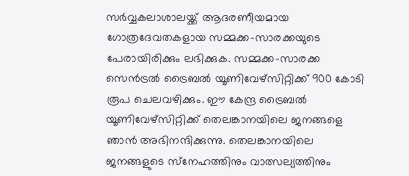സര്‍വ്വകലാശാലയ്ക്ക് ആദരണീയമായ ഗോത്രദേവതകളായ സമ്മക്ക-സാരക്കയുടെ പേരായിരിക്കും ലഭിക്കുക. സമ്മക്ക-സാരക്ക സെന്‍ട്രല്‍ ട്രൈബല്‍ യൂണിവേഴ്‌സിറ്റിക്ക് 900 കോടി രൂപ ചെലവഴിക്കും. ഈ കേന്ദ്ര ട്രൈബല്‍ യൂണിവേഴ്‌സിറ്റിക്ക് തെലങ്കാനയിലെ ജനങ്ങളെ ഞാന്‍ അഭിനന്ദിക്കുന്നു. തെലങ്കാനയിലെ ജനങ്ങളുടെ സ്‌നേഹത്തിനും വാത്സല്യത്തിനും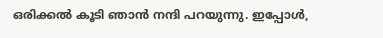ഒരിക്കല്‍ കൂടി ഞാന്‍ നന്ദി പറയുന്നു. ഇപ്പോള്‍,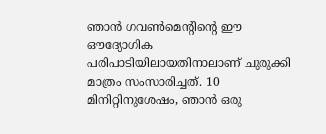ഞാന്‍ ഗവണ്‍മെന്റിന്റെ ഈ ഔദ്യോഗിക പരിപാടിയിലായതിനാലാണ് ചുരുക്കി മാത്രം സംസാരിച്ചത്. 10 മിനിറ്റിനുശേഷം, ഞാന്‍ ഒരു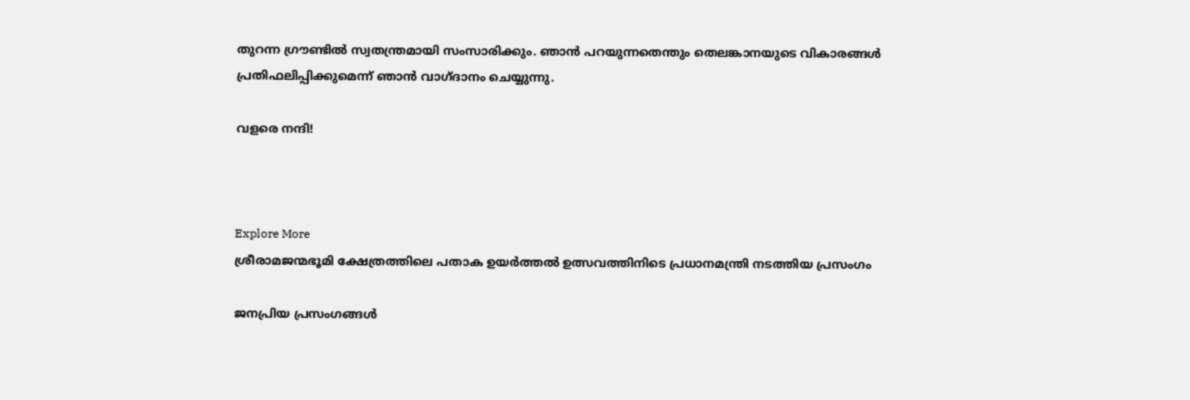തുറന്ന ഗ്രൗണ്ടില്‍ സ്വതന്ത്രമായി സംസാരിക്കും. ഞാന്‍ പറയുന്നതെന്തും തെലങ്കാനയുടെ വികാരങ്ങള്‍ പ്രതിഫലിപ്പിക്കുമെന്ന് ഞാന്‍ വാഗ്ദാനം ചെയ്യുന്നു.

വളരെ നന്ദി!



Explore More
ശ്രീരാമജന്മഭൂമി ക്ഷേത്രത്തിലെ പതാക ഉയർത്തൽ ഉത്സവത്തിനിടെ പ്രധാനമന്ത്രി നടത്തിയ പ്രസംഗം

ജനപ്രിയ പ്രസംഗങ്ങൾ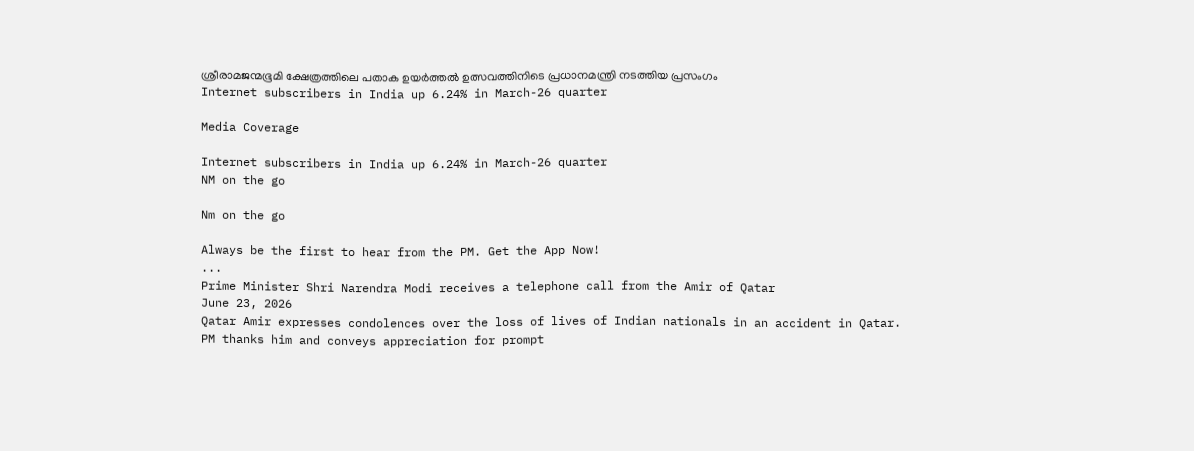ശ്രീരാമജന്മഭൂമി ക്ഷേത്രത്തിലെ പതാക ഉയർത്തൽ ഉത്സവത്തിനിടെ പ്രധാനമന്ത്രി നടത്തിയ പ്രസംഗം
Internet subscribers in India up 6.24% in March-26 quarter

Media Coverage

Internet subscribers in India up 6.24% in March-26 quarter
NM on the go

Nm on the go

Always be the first to hear from the PM. Get the App Now!
...
Prime Minister Shri Narendra Modi receives a telephone call from the Amir of Qatar
June 23, 2026
Qatar Amir expresses condolences over the loss of lives of Indian nationals in an accident in Qatar.
PM thanks him and conveys appreciation for prompt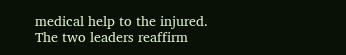medical help to the injured.
The two leaders reaffirm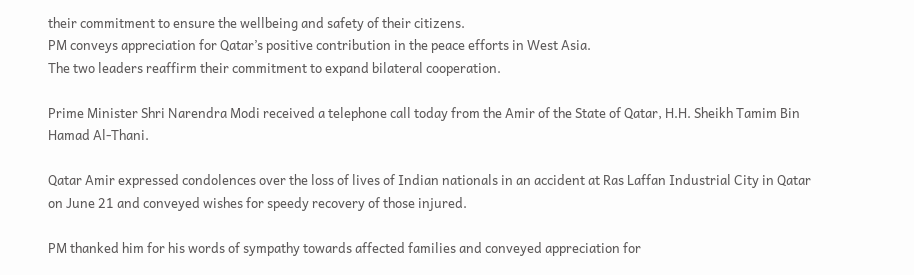their commitment to ensure the wellbeing and safety of their citizens.
PM conveys appreciation for Qatar’s positive contribution in the peace efforts in West Asia.
The two leaders reaffirm their commitment to expand bilateral cooperation.

Prime Minister Shri Narendra Modi received a telephone call today from the Amir of the State of Qatar, H.H. Sheikh Tamim Bin Hamad Al-Thani.

Qatar Amir expressed condolences over the loss of lives of Indian nationals in an accident at Ras Laffan Industrial City in Qatar on June 21 and conveyed wishes for speedy recovery of those injured.

PM thanked him for his words of sympathy towards affected families and conveyed appreciation for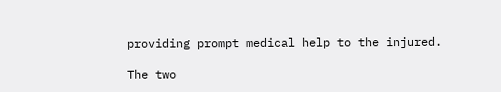providing prompt medical help to the injured.

The two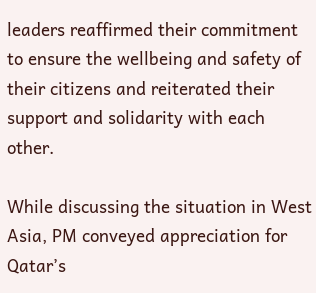leaders reaffirmed their commitment to ensure the wellbeing and safety of their citizens and reiterated their support and solidarity with each other.

While discussing the situation in West Asia, PM conveyed appreciation for Qatar’s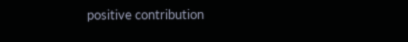positive contribution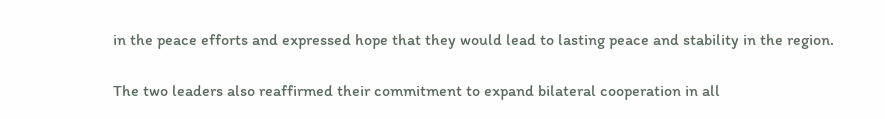in the peace efforts and expressed hope that they would lead to lasting peace and stability in the region.

The two leaders also reaffirmed their commitment to expand bilateral cooperation in all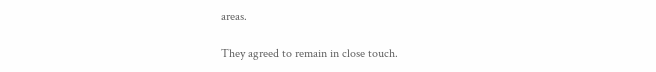areas.

They agreed to remain in close touch.